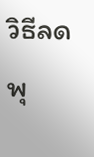วิธีลดพุ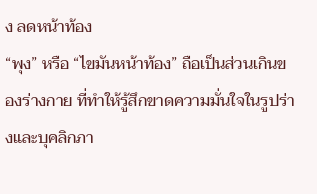ง ลดหน้าท้อง
“พุง” หรือ “ไขมันหน้าท้อง” ถือเป็นส่วนเกินของร่างกาย ที่ทำให้รู้สึกขาดความมั่นใจในรูปร่างและบุคลิกภา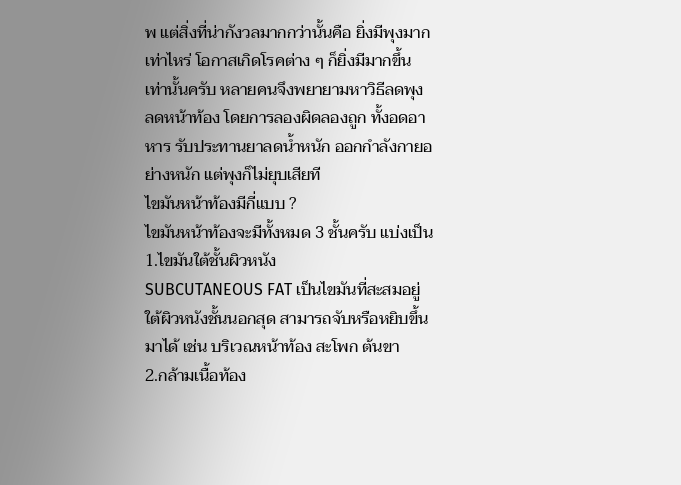พ แต่สิ่งที่น่ากังวลมากกว่านั้นคือ ยิ่งมีพุงมากเท่าไหร่ โอกาสเกิดโรคต่าง ๆ ก็ยิ่งมีมากขึ้นเท่านั้นครับ หลายคนจึงพยายามหาวิธีลดพุง ลดหน้าท้อง โดยการลองผิดลองถูก ทั้งอดอาหาร รับประทานยาลดน้ำหนัก ออกกำลังกายอย่างหนัก แต่พุงก็ไม่ยุบเสียที
ไขมันหน้าท้องมีกี่แบบ ?
ไขมันหน้าท้องจะมีทั้งหมด 3 ชั้นครับ แบ่งเป็น
1.ไขมันใต้ชั้นผิวหนัง
SUBCUTANEOUS FAT เป็นไขมันที่สะสมอยู่ใต้ผิวหนังชั้นนอกสุด สามารถจับหรือหยิบขึ้นมาได้ เช่น บริเวณหน้าท้อง สะโพก ต้นขา
2.กล้ามเนื้อท้อง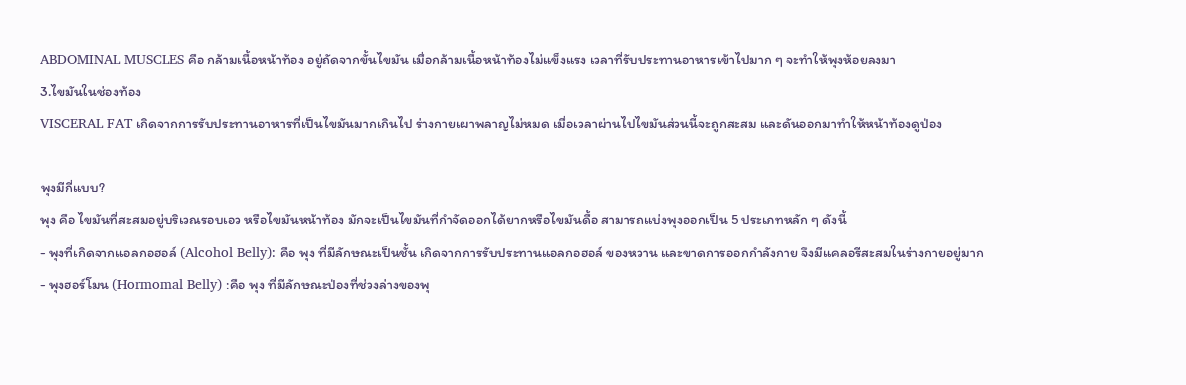ABDOMINAL MUSCLES คือ กล้ามเนื้อหน้าท้อง อยู่ถัดจากขั้นไขมัน เมื่อกล้ามเนื้อหน้าท้องไม่แข็งแรง เวลาที่รับประทานอาหารเข้าไปมาก ๆ จะทำให้พุงห้อยลงมา
3.ไขมันในช่องท้อง
VISCERAL FAT เกิดจากการรับประทานอาหารที่เป็นไขมันมากเกินไป ร่างกายเผาพลาญไม่หมด เมื่อเวลาผ่านไปไขมันส่วนนี้จะถูกสะสม และดันออกมาทำให้หน้าท้องดูป่อง

พุงมีกี่แบบ?
พุง คือ ไขมันที่สะสมอยู่บริเวณรอบเอว หรือไขมันหน้าท้อง มักจะเป็นไขมันที่กำจัดออกได้ยากหรือไขมันดื้อ สามารถแบ่งพุงออกเป็น 5 ประเภทหลัก ๆ ดังนี้
- พุงที่เกิดจากแอลกอฮอล์ (Alcohol Belly): คือ พุง ที่มีลักษณะเป็นชั้น เกิดจากการรับประทานแอลกอฮอล์ ของหวาน และขาดการออกกำลังกาย จึงมีแคลอรีสะสมในร่างกายอยู่มาก
- พุงฮอร์โมน (Hormomal Belly) :คือ พุง ที่มีลักษณะป่องที่ช่วงล่างของพุ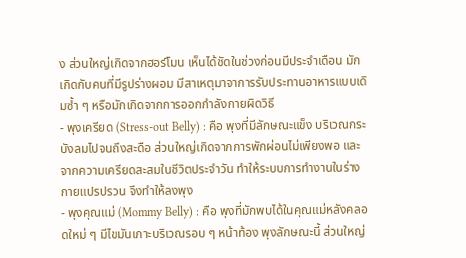ง ส่วนใหญ่เกิดจากฮอร์โมน เห็นได้ชัดในช่วงก่อนมีประจำเดือน มักเกิดกับคนที่มีรูปร่างผอม มีสาเหตุมาจาการรับประทานอาหารแบบเดิมซ้ำ ๆ หรือมักเกิดจากการออกกำลังกายผิดวิธี
- พุงเครียด (Stress-out Belly) : คือ พุงที่มีลักษณะแข็ง บริเวณกระบังลมไปจนถึงสะดือ ส่วนใหญ่เกิดจากการพักผ่อนไม่เพียงพอ และจากความเครียดสะสมในชีวิตประจำวัน ทำให้ระบบการทำงานในร่างกายแปรปรวน จึงทำให้ลงพุง
- พุงคุณแม่ (Mommy Belly) : คือ พุงที่มักพบได้ในคุณแม่หลังคลอดใหม่ ๆ มีไขมันเกาะบริเวณรอบ ๆ หน้าท้อง พุงลักษณะนี้ ส่วนใหญ่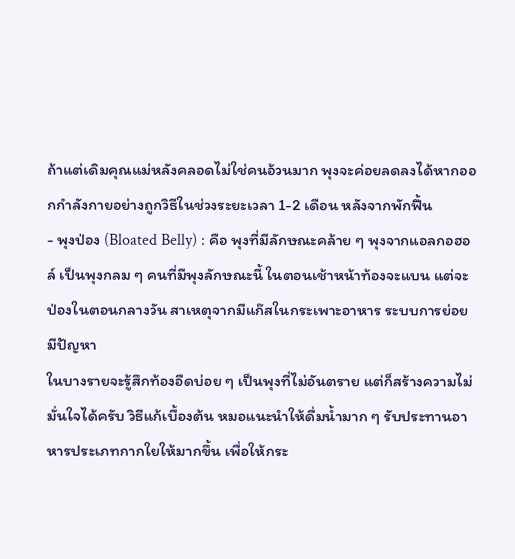ถ้าแต่เดิมคุณแม่หลังคลอดไม่ใช่คนอ้วนมาก พุงจะค่อยลดลงได้หากออกกำลังกายอย่างถูกวิธีในช่วงระยะเวลา 1-2 เดือน หลังจากพักฟื้น
- พุงป่อง (Bloated Belly) : คือ พุงที่มีลักษณะคล้าย ๆ พุงจากแอลกอฮอล์ เป็นพุงกลม ๆ คนที่มีพุงลักษณะนี้ ในตอนเช้าหน้าท้องจะแบน แต่จะป่องในตอนกลางวัน สาเหตุจากมีแก๊สในกระเพาะอาหาร ระบบการย่อยมีปัญหา
ในบางรายจะรู้สึกท้องอืดบ่อย ๆ เป็นพุงที่ไม่อันตราย แต่ก็สร้างความไม่มั่นใจได้ครับ วิธีแก้เบื้องต้น หมอแนะนำให้ดื่มน้ำมาก ๆ รับประทานอาหารประเภทกากใยให้มากขึ้น เพื่อให้กระ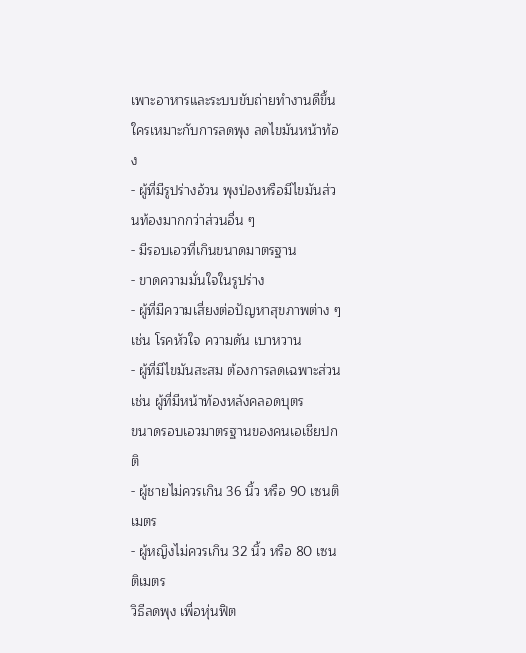เพาะอาหารและระบบขับถ่ายทำงานดีขึ้น
ใครเหมาะกับการลดพุง ลดไขมันหน้าท้อง
- ผู้ที่มีรูปร่างอ้วน พุงป่องหรือมีไขมันส่วนท้องมากกว่าส่วนอื่น ๆ
- มีรอบเอวที่เกินขนาดมาตรฐาน
- ขาดความมั่นใจในรูปร่าง
- ผู้ที่มีความเสี่ยงต่อปัญหาสุขภาพต่าง ๆ เช่น โรคหัวใจ ความดัน เบาหวาน
- ผู้ที่มีไขมันสะสม ต้องการลดเฉพาะส่วน เช่น ผู้ที่มีหน้าท้องหลังคลอดบุตร
ขนาดรอบเอวมาตรฐานของคนเอเชียปกติ
- ผู้ชายไม่ควรเกิน 36 นิ้ว หรือ 90 เซนติเมตร
- ผู้หญิงไม่ควรเกิน 32 นิ้ว หรือ 80 เซนติเมตร
วิธีลดพุง เพื่อหุ่นฟิต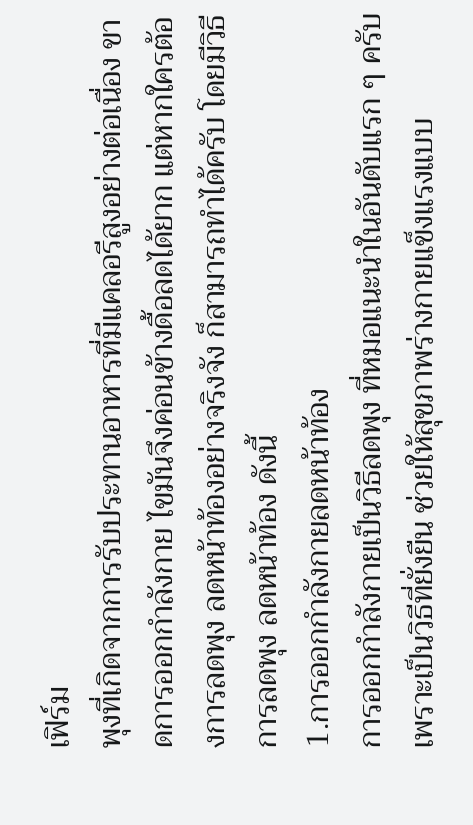เฟิร์ม
พุงที่เกิดจากการรับประทานอาหารที่มีแคลอรีสูงอย่างต่อเนื่อง ขาดการออกกำลังกาย ไขมันจึงค่อนข้างดื้อลดได้ยาก แต่หากใครต้องการลดพุง ลดหน้าท้องอย่างจริงจัง ก็สามารถทำได้ครับ โดยมีวิธีการลดพุง ลดหน้าท้อง ดังนี้
1.การออกกําลังกายลดหน้าท้อง
การออกกำลังกายเป็นวิธีลดพุง ที่หมอแนะนำในอันดับแรก ๆ ครับ เพราะเป็นวิธีที่ยั่งยืน ช่วยให้สุขภาพร่างกายแข็งแรงแบบ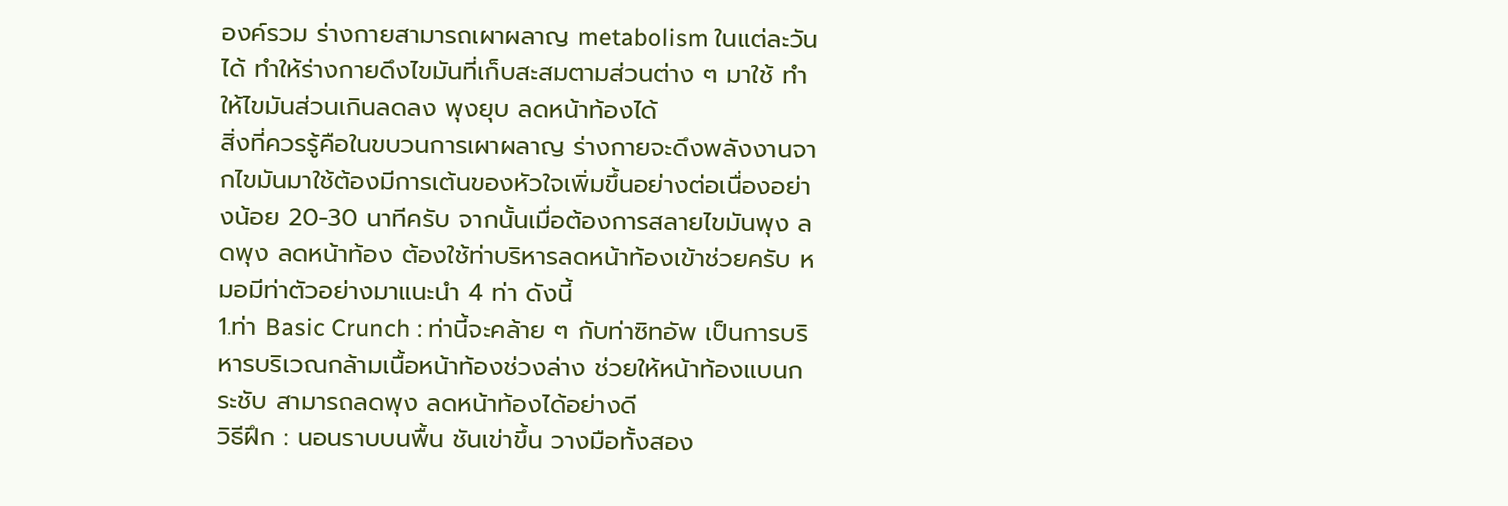องค์รวม ร่างกายสามารถเผาผลาญ metabolism ในแต่ละวันได้ ทำให้ร่างกายดึงไขมันที่เก็บสะสมตามส่วนต่าง ๆ มาใช้ ทำให้ไขมันส่วนเกินลดลง พุงยุบ ลดหน้าท้องได้
สิ่งที่ควรรู้คือในขบวนการเผาผลาญ ร่างกายจะดึงพลังงานจากไขมันมาใช้ต้องมีการเต้นของหัวใจเพิ่มขึ้นอย่างต่อเนื่องอย่างน้อย 20-30 นาทีครับ จากนั้นเมื่อต้องการสลายไขมันพุง ลดพุง ลดหน้าท้อง ต้องใช้ท่าบริหารลดหน้าท้องเข้าช่วยครับ หมอมีท่าตัวอย่างมาแนะนำ 4 ท่า ดังนี้
1.ท่า Basic Crunch : ท่านี้จะคล้าย ๆ กับท่าซิทอัพ เป็นการบริหารบริเวณกล้ามเนื้อหน้าท้องช่วงล่าง ช่วยให้หน้าท้องแบนกระชับ สามารถลดพุง ลดหน้าท้องได้อย่างดี
วิธีฝึก : นอนราบบนพื้น ชันเข่าขึ้น วางมือทั้งสอง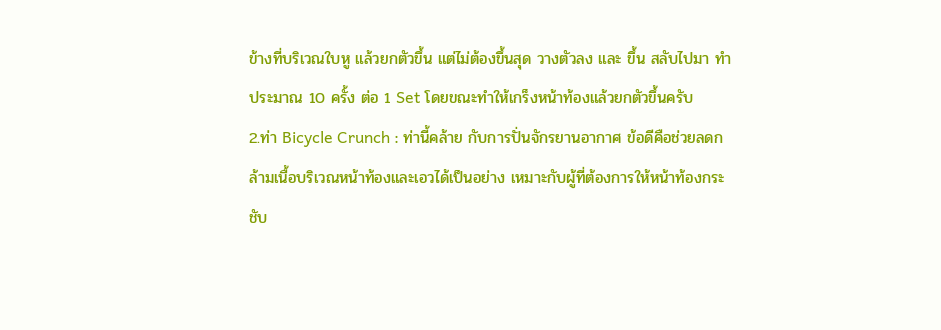ข้างที่บริเวณใบหู แล้วยกตัวขึ้น แต่ไม่ต้องขึ้นสุด วางตัวลง และ ขึ้น สลับไปมา ทำประมาณ 10 ครั้ง ต่อ 1 Set โดยขณะทำให้เกร็งหน้าท้องแล้วยกตัวขึ้นครับ
2.ท่า Bicycle Crunch : ท่านี้คล้าย กับการปั่นจักรยานอากาศ ข้อดีคือช่วยลดกล้ามเนื้อบริเวณหน้าท้องและเอวได้เป็นอย่าง เหมาะกับผู้ที่ต้องการให้หน้าท้องกระชับ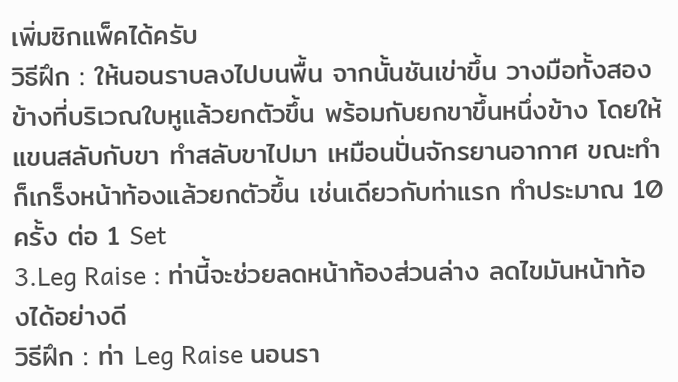เพิ่มซิกแพ็คได้ครับ
วิธีฝึก : ให้นอนราบลงไปบนพื้น จากนั้นชันเข่าขึ้น วางมือทั้งสองข้างที่บริเวณใบหูแล้วยกตัวขึ้น พร้อมกับยกขาขึ้นหนึ่งข้าง โดยให้แขนสลับกับขา ทำสลับขาไปมา เหมือนปั่นจักรยานอากาศ ขณะทำก็เกร็งหน้าท้องแล้วยกตัวขึ้น เช่นเดียวกับท่าแรก ทำประมาณ 10 ครั้ง ต่อ 1 Set
3.Leg Raise : ท่านี้จะช่วยลดหน้าท้องส่วนล่าง ลดไขมันหน้าท้องได้อย่างดี
วิธีฝึก : ท่า Leg Raise นอนรา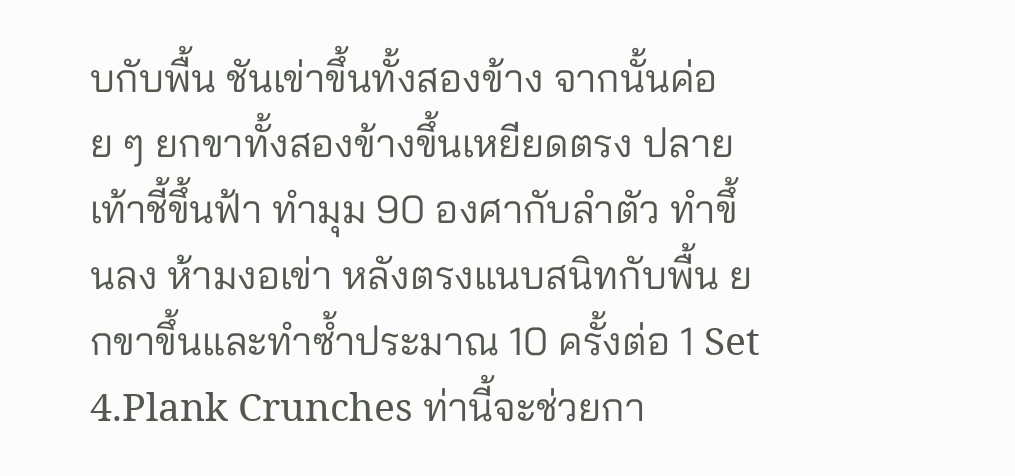บกับพื้น ชันเข่าขึ้นทั้งสองข้าง จากนั้นค่อย ๆ ยกขาทั้งสองข้างขึ้นเหยียดตรง ปลายเท้าชี้ขึ้นฟ้า ทำมุม 90 องศากับลำตัว ทำขึ้นลง ห้ามงอเข่า หลังตรงแนบสนิทกับพื้น ยกขาขึ้นและทำซ้ำประมาณ 10 ครั้งต่อ 1 Set
4.Plank Crunches ท่านี้จะช่วยกา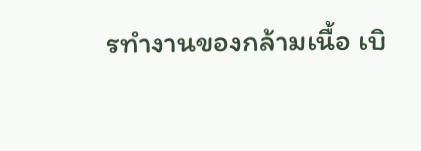รทำงานของกล้ามเนื้อ เบิ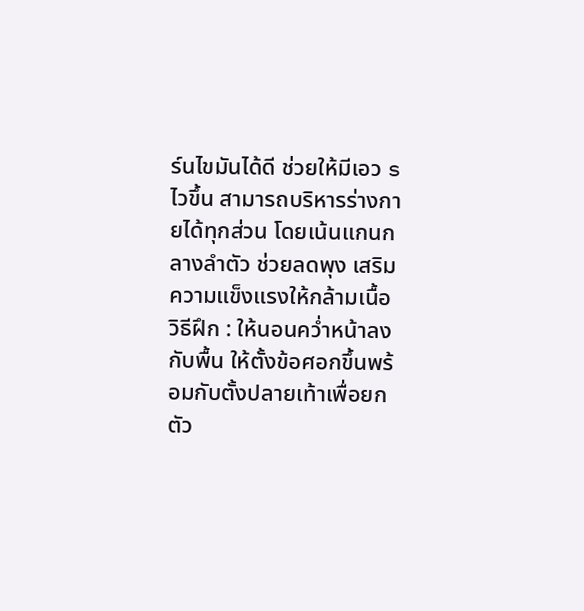ร์นไขมันได้ดี ช่วยให้มีเอว s ไวขึ้น สามารถบริหารร่างกายได้ทุกส่วน โดยเน้นแกนกลางลำตัว ช่วยลดพุง เสริมความแข็งแรงให้กล้ามเนื้อ
วิธีฝึก : ให้นอนคว่ำหน้าลงกับพื้น ให้ตั้งข้อศอกขึ้นพร้อมกับตั้งปลายเท้าเพื่อยกตัว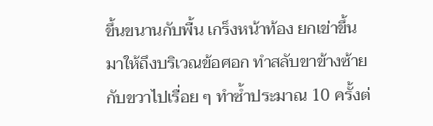ขึ้นขนานกับพื้น เกร็งหน้าท้อง ยกเข่าขึ้นมาให้ถึงบริเวณข้อศอก ทำสลับขาข้างซ้ายกับขวาไปเรื่อย ๆ ทำซ้ำประมาณ 10 ครั้งต่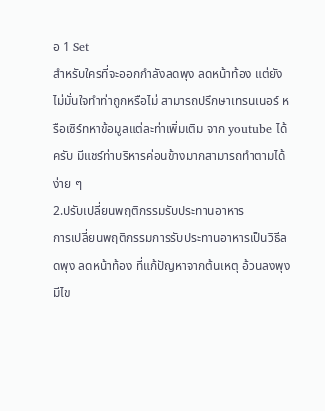อ 1 Set
สำหรับใครที่จะออกกำลังลดพุง ลดหน้าท้อง แต่ยังไม่มั่นใจทำท่าถูกหรือไม่ สามารถปรึกษาเทรนเนอร์ หรือเซิร์ทหาข้อมูลแต่ละท่าเพิ่มเติม จาก youtube ได้ครับ มีแชร์ท่าบริหารค่อนข้างมากสามารถทำตามได้ง่าย ๆ
2.ปรับเปลี่ยนพฤติกรรมรับประทานอาหาร
การเปลี่ยนพฤติกรรมการรับประทานอาหารเป็นวิธีลดพุง ลดหน้าท้อง ที่แก้ปัญหาจากต้นเหตุ อ้วนลงพุง มีไข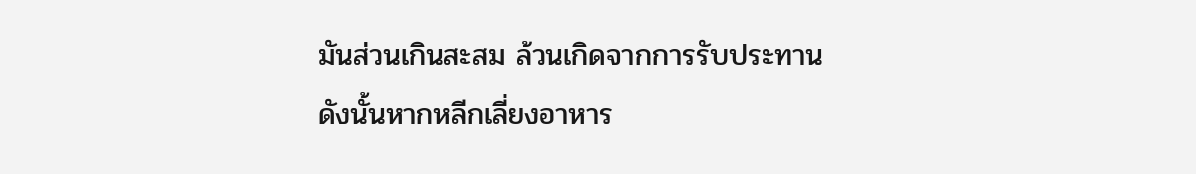มันส่วนเกินสะสม ล้วนเกิดจากการรับประทาน ดังนั้นหากหลีกเลี่ยงอาหาร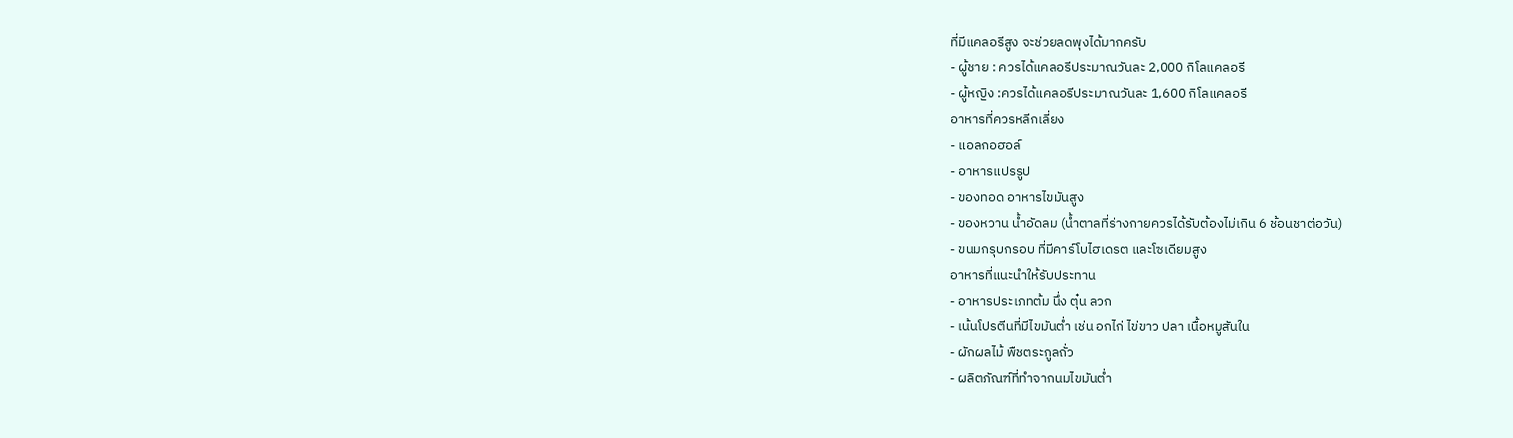ที่มีแคลอรีสูง จะช่วยลดพุงได้มากครับ
- ผู้ชาย : ควรได้แคลอรีประมาณวันละ 2,000 กิโลแคลอรี
- ผู้หญิง :ควรได้แคลอรีประมาณวันละ 1,600 กิโลแคลอรี
อาหารที่ควรหลีกเลี่ยง
- แอลกอฮอล์
- อาหารแปรรูป
- ของทอด อาหารไขมันสูง
- ของหวาน น้ำอัดลม (น้ำตาลที่ร่างกายควรได้รับต้องไม่เกิน 6 ช้อนชาต่อวัน)
- ขนมกรุบกรอบ ที่มีคาร์โบไฮเดรต และโซเดียมสูง
อาหารที่แนะนำให้รับประทาน
- อาหารประเภทต้ม นึ่ง ตุ๋น ลวก
- เน้นโปรตีนที่มีไขมันต่ำ เช่น อกไก่ ไข่ขาว ปลา เนื้อหมูสันใน
- ผักผลไม้ พืชตระกูลถั่ว
- ผลิตภัณฑ์ที่ทำจากนมไขมันต่ำ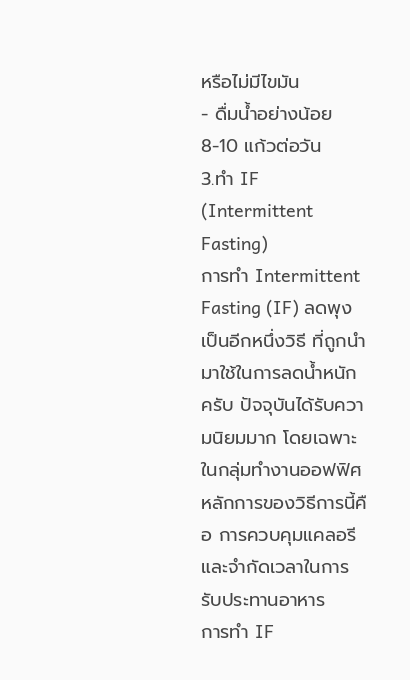หรือไม่มีไขมัน
- ดื่มน้ำอย่างน้อย 8-10 แก้วต่อวัน
3.ทำ IF (Intermittent Fasting)
การทำ Intermittent Fasting (IF) ลดพุงเป็นอีกหนึ่งวิธี ที่ถูกนำมาใช้ในการลดน้ำหนักครับ ปัจจุบันได้รับความนิยมมาก โดยเฉพาะในกลุ่มทำงานออฟฟิศ หลักการของวิธีการนี้คือ การควบคุมแคลอรีและจำกัดเวลาในการรับประทานอาหาร
การทำ IF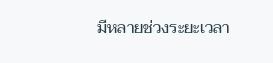มีหลายช่วงระยะเวลา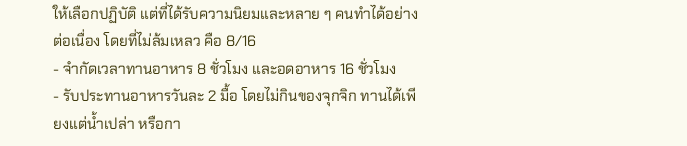ให้เลือกปฏิบัติ แต่ที่ได้รับความนิยมและหลาย ๆ คนทำได้อย่างต่อเนื่อง โดยที่ไม่ล้มเหลว คือ 8/16
- จำกัดเวลาทานอาหาร 8 ชั่วโมง และอดอาหาร 16 ชั่วโมง
- รับประทานอาหารวันละ 2 มื้อ โดยไม่กินของจุกจิก ทานได้เพียงแต่น้ำเปล่า หรือกา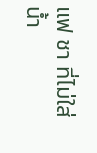แฟ ชา ที่ไม่ใส่น้ำ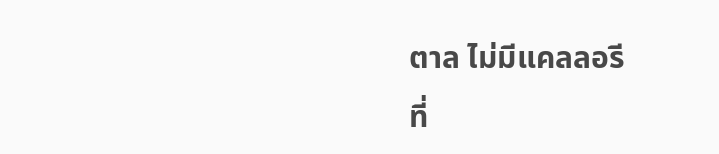ตาล ไม่มีแคลลอรี
ที่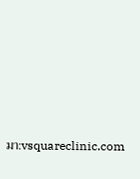มา:vsquareclinic.com